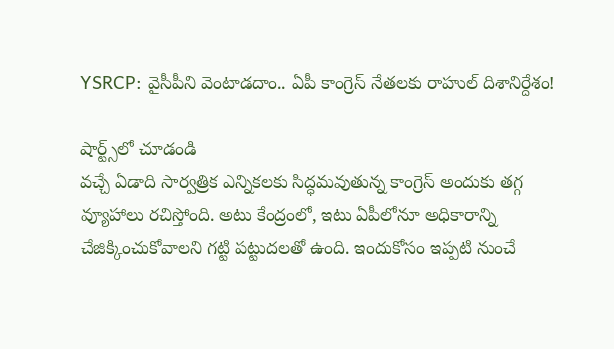YSRCP: వైసీపీని వెంటాడదాం.. ఏపీ కాంగ్రెస్ నేతలకు రాహుల్ దిశానిర్దేశం!

షార్ట్స్‌లో చూడండి
వచ్చే ఏడాది సార్వత్రిక ఎన్నికలకు సిద్ధమవుతున్న కాంగ్రెస్ అందుకు తగ్గ వ్యూహాలు రచిస్తోంది. అటు కేంద్రంలో, ఇటు ఏపీలోనూ అధికారాన్ని చేజిక్కించుకోవాలని గట్టి పట్టుదలతో ఉంది. ఇందుకోసం ఇప్పటి నుంచే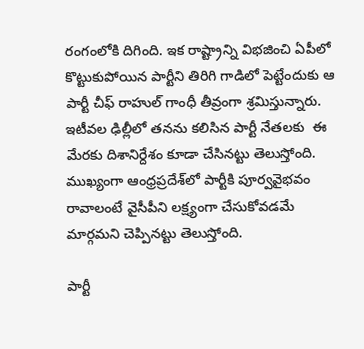రంగంలోకి దిగింది. ఇక రాష్ట్రాన్ని విభజించి ఏపీలో కొట్టుకుపోయిన పార్టీని తిరిగి గాడిలో పెట్టేందుకు ఆ పార్టీ చీఫ్ రాహుల్ గాంధీ తీవ్రంగా శ్రమిస్తున్నారు. ఇటీవల ఢిల్లీలో తనను కలిసిన పార్టీ నేతలకు  ఈ మేరకు దిశానిర్దేశం కూడా చేసినట్టు తెలుస్తోంది. ముఖ్యంగా ఆంధ్రప్రదేశ్‌లో పార్టీకి పూర్వవైభవం రావాలంటే వైసీపీని లక్ష్యంగా చేసుకోవడమే మార్గమని చెప్పినట్టు తెలుస్తోంది.

పార్టీ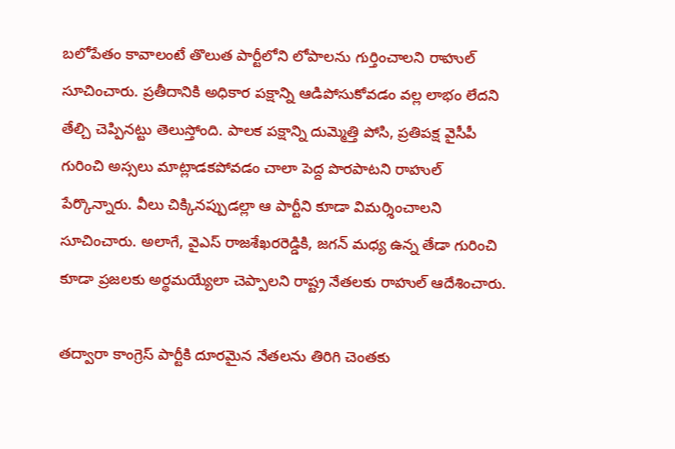బలోపేతం కావాలంటే తొలుత పార్టీలోని లోపాలను గుర్తించాలని రాహుల్ సూచించారు. ప్రతీదానికి అధికార పక్షాన్ని ఆడిపోసుకోవడం వల్ల లాభం లేదని తేల్చి చెప్పినట్టు తెలుస్తోంది. పాలక పక్షాన్ని దుమ్మెత్తి పోసి, ప్రతిపక్ష వైసీపీ గురించి అస్సలు మాట్లాడకపోవడం చాలా పెద్ద పొరపాటని రాహుల్ పేర్కొన్నారు. వీలు చిక్కినప్పుడల్లా ఆ పార్టీని కూడా విమర్శించాలని సూచించారు. అలాగే, వైఎస్ రాజశేఖరరెడ్డికి, జగన్ మధ్య ఉన్న తేడా గురించి కూడా ప్రజలకు అర్థమయ్యేలా చెప్పాలని రాష్ట్ర నేతలకు రాహుల్ ఆదేశించారు.

తద్వారా కాంగ్రెస్ పార్టీకి దూరమైన నేతలను తిరిగి చెంతకు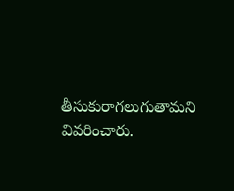తీసుకురాగలుగుతామని వివరించారు.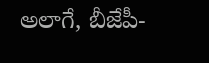అలాగే, బీజేపీ-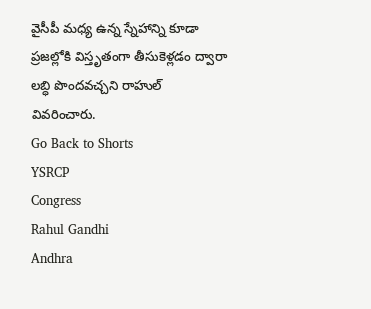వైసీపీ మధ్య ఉన్న స్నేహాన్ని కూడా ప్రజల్లోకి విస్తృతంగా తీసుకెళ్లడం ద్వారా లబ్ధి పొందవచ్చని రాహుల్ వివరించారు.
Go Back to Shorts
YSRCP
Congress
Rahul Gandhi
Andhra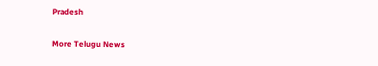Pradesh

More Telugu News